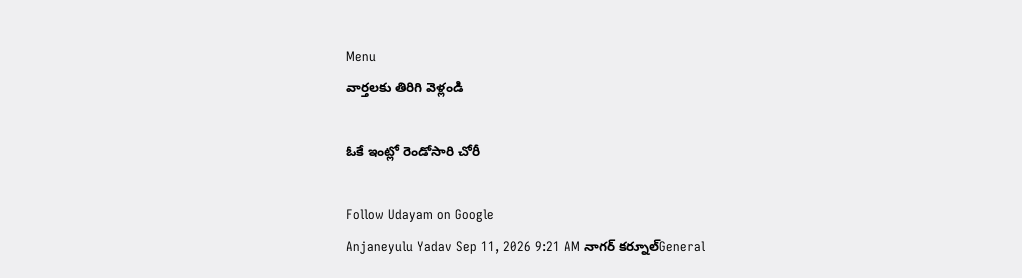Menu
వార్తలకు తిరిగి వెళ్లండి

ఓకే ఇంట్లో రెండోసారి చోరీ

Follow Udayam on Google
Anjaneyulu Yadav Sep 11, 2026 9:21 AM నాగర్ కర్నూల్General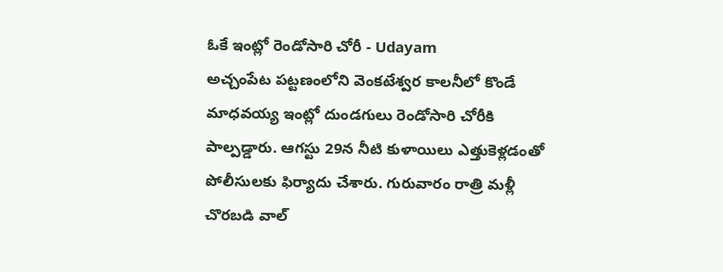ఓకే ఇంట్లో రెండోసారి చోరీ - Udayam
అచ్చంపేట పట్టణంలోని వెంకటేశ్వర కాలనీలో కొండే మాధవయ్య ఇంట్లో దుండగులు రెండోసారి చోరీకి పాల్పడ్డారు. ఆగస్టు 29న నీటి కుళాయిలు ఎత్తుకెళ్లడంతో పోలీసులకు ఫిర్యాదు చేశారు. గురువారం రాత్రి మళ్లీ చొరబడి వాల్‌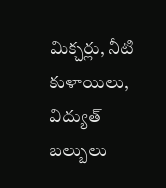మిక్చర్లు, నీటి కుళాయిలు, విద్యుత్‌ బల్బులు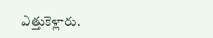ఎత్తుకెళ్లారు.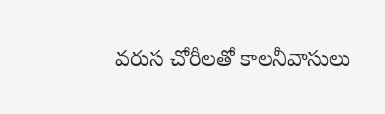వరుస చోరీలతో కాలనీవాసులు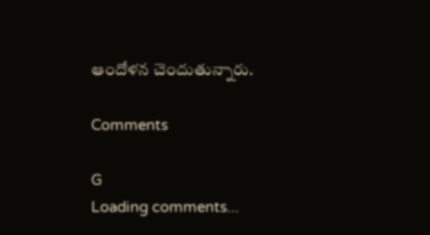ఆందోళన చెందుతున్నారు.

Comments

G
Loading comments...